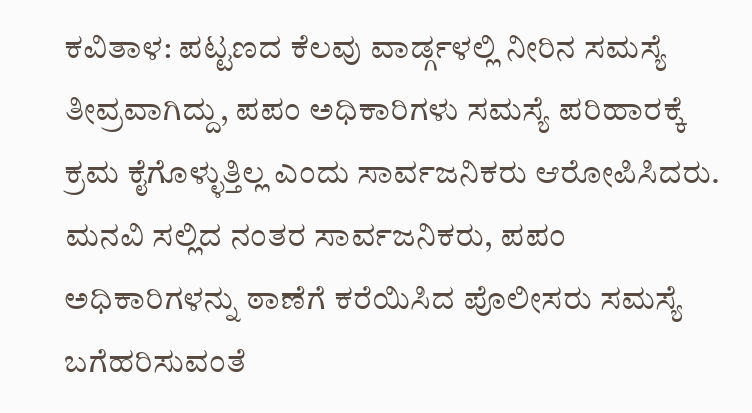ಕವಿತಾಳ: ಪಟ್ಟಣದ ಕೆಲವು ವಾರ್ಡ್ಗಳಲ್ಲಿ ನೀರಿನ ಸಮಸ್ಯೆ ತೀವ್ರವಾಗಿದ್ದು, ಪಪಂ ಅಧಿಕಾರಿಗಳು ಸಮಸ್ಯೆ ಪರಿಹಾರಕ್ಕೆ ಕ್ರಮ ಕೈಗೊಳ್ಳುತ್ತಿಲ್ಲ ಎಂದು ಸಾರ್ವಜನಿಕರು ಆರೋಪಿಸಿದರು.
ಮನವಿ ಸಲ್ಲಿದ ನಂತರ ಸಾರ್ವಜನಿಕರು, ಪಪಂ ಅಧಿಕಾರಿಗಳನ್ನು ಠಾಣೆಗೆ ಕರೆಯಿಸಿದ ಪೊಲೀಸರು ಸಮಸ್ಯೆ ಬಗೆಹರಿಸುವಂತೆ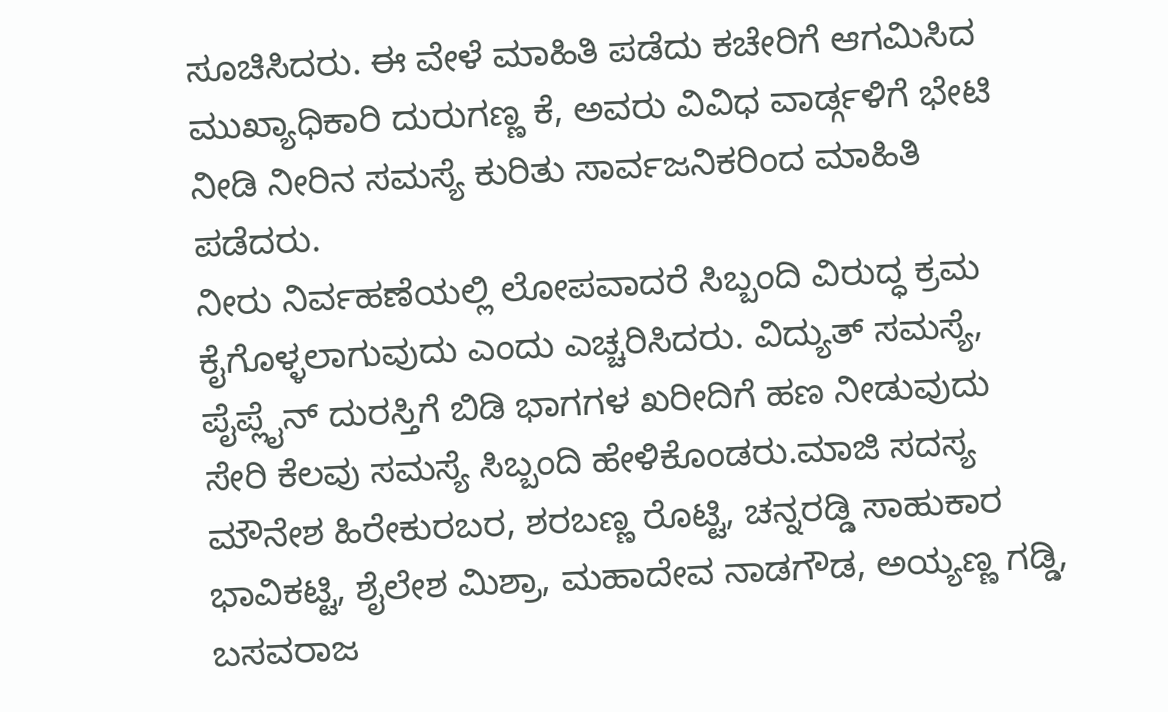ಸೂಚಿಸಿದರು. ಈ ವೇಳೆ ಮಾಹಿತಿ ಪಡೆದು ಕಚೇರಿಗೆ ಆಗಮಿಸಿದ ಮುಖ್ಯಾಧಿಕಾರಿ ದುರುಗಣ್ಣ ಕೆ, ಅವರು ವಿವಿಧ ವಾರ್ಡ್ಗಳಿಗೆ ಭೇಟಿ ನೀಡಿ ನೀರಿನ ಸಮಸ್ಯೆ ಕುರಿತು ಸಾರ್ವಜನಿಕರಿಂದ ಮಾಹಿತಿ ಪಡೆದರು.
ನೀರು ನಿರ್ವಹಣೆಯಲ್ಲಿ ಲೋಪವಾದರೆ ಸಿಬ್ಬಂದಿ ವಿರುದ್ಧ ಕ್ರಮ ಕೈಗೊಳ್ಳಲಾಗುವುದು ಎಂದು ಎಚ್ಚರಿಸಿದರು. ವಿದ್ಯುತ್ ಸಮಸ್ಯೆ, ಪೈಪ್ಲೈನ್ ದುರಸ್ತಿಗೆ ಬಿಡಿ ಭಾಗಗಳ ಖರೀದಿಗೆ ಹಣ ನೀಡುವುದು ಸೇರಿ ಕೆಲವು ಸಮಸ್ಯೆ ಸಿಬ್ಬಂದಿ ಹೇಳಿಕೊಂಡರು.ಮಾಜಿ ಸದಸ್ಯ ಮೌನೇಶ ಹಿರೇಕುರಬರ, ಶರಬಣ್ಣ ರೊಟ್ಟಿ, ಚನ್ನರಡ್ಡಿ ಸಾಹುಕಾರ ಭಾವಿಕಟ್ಟಿ, ಶೈಲೇಶ ಮಿಶ್ರಾ, ಮಹಾದೇವ ನಾಡಗೌಡ, ಅಯ್ಯಣ್ಣ ಗಡ್ಡಿ, ಬಸವರಾಜ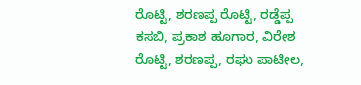ರೊಟ್ಟಿ, ಶರಣಪ್ಪ ರೊಟ್ಟಿ, ರಡ್ಡೆಪ್ಪ ಕಸಬಿ, ಪ್ರಕಾಶ ಹೂಗಾರ, ವಿರೇಶ ರೊಟ್ಟಿ, ಶರಣಪ್ಪ, ರಘು ಪಾಟೀಲ,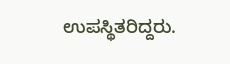ಉಪಸ್ಥಿತರಿದ್ದರು.